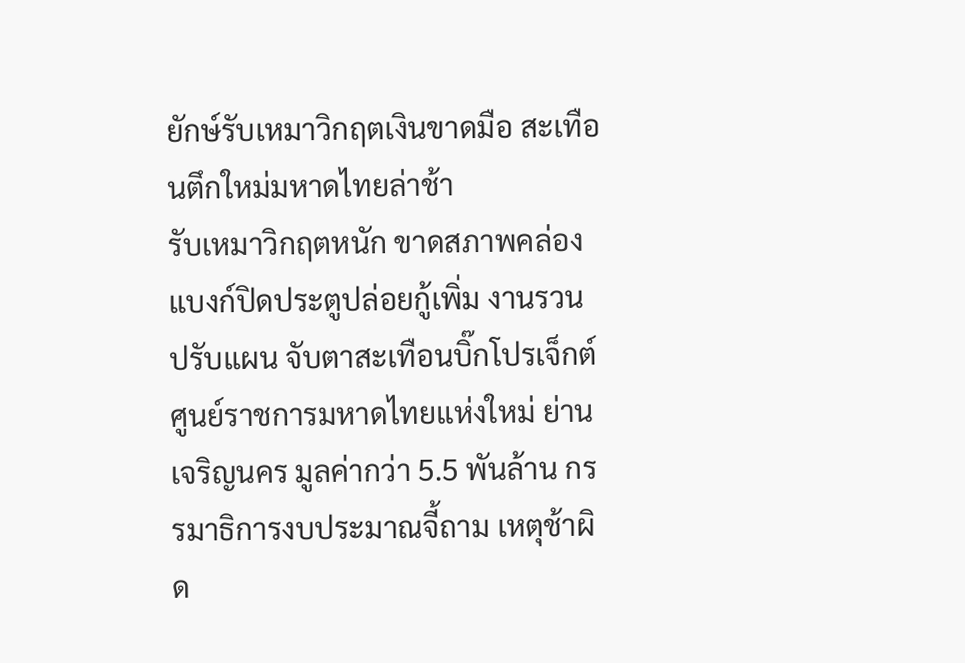ยักษ์รับเหมาวิกฤตเงินขาดมือ สะเทือนตึกใหม่มหาดไทยล่าช้า
รับเหมาวิกฤตหนัก ขาดสภาพคล่อง แบงก์ปิดประตูปล่อยกู้เพิ่ม งานรวน ปรับแผน จับตาสะเทือนบิ๊กโปรเจ็กต์ศูนย์ราชการมหาดไทยแห่งใหม่ ย่านเจริญนคร มูลค่ากว่า 5.5 พันล้าน กรรมาธิการงบประมาณจี้ถาม เหตุช้าผิด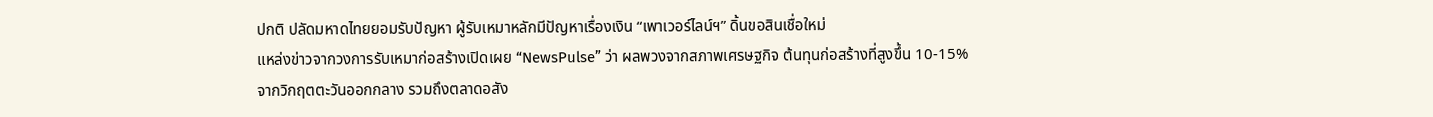ปกติ ปลัดมหาดไทยยอมรับปัญหา ผู้รับเหมาหลักมีปัญหาเรื่องเงิน “เพาเวอร์ไลน์ฯ” ดิ้นขอสินเชื่อใหม่
แหล่งข่าวจากวงการรับเหมาก่อสร้างเปิดเผย “NewsPulse” ว่า ผลพวงจากสภาพเศรษฐกิจ ต้นทุนก่อสร้างที่สูงขึ้น 10-15% จากวิกฤตตะวันออกกลาง รวมถึงตลาดอสัง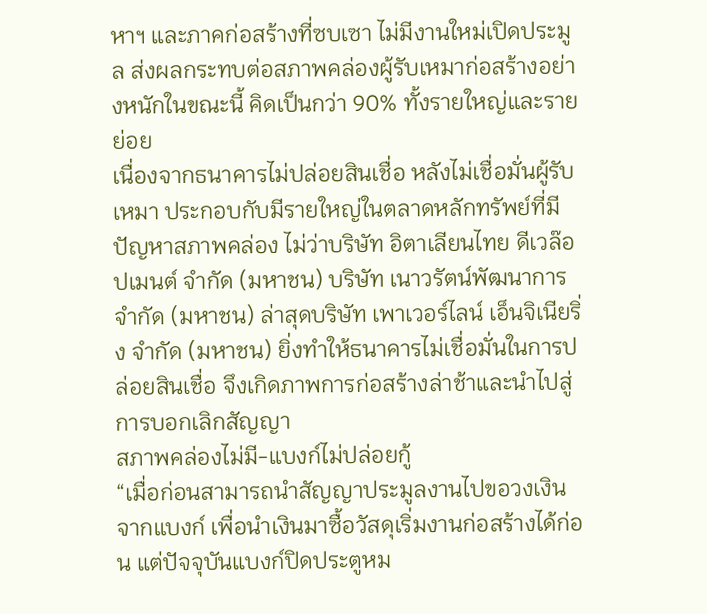หาฯ และภาคก่อสร้างที่ซบเซา ไม่มีงานใหม่เปิดประมูล ส่งผลกระทบต่อสภาพคล่องผู้รับเหมาก่อสร้างอย่างหนักในขณะนี้ คิดเป็นกว่า 90% ทั้งรายใหญ่และรายย่อย
เนื่องจากธนาคารไม่ปล่อยสินเชื่อ หลังไม่เชื่อมั่นผู้รับเหมา ประกอบกับมีรายใหญ่ในตลาดหลักทรัพย์ที่มีปัญหาสภาพคล่อง ไม่ว่าบริษัท อิตาเลียนไทย ดีเวล๊อปเมนต์ จำกัด (มหาชน) บริษัท เนาวรัตน์พัฒนาการ จำกัด (มหาชน) ล่าสุดบริษัท เพาเวอร์ไลน์ เอ็นจิเนียริ่ง จำกัด (มหาชน) ยิ่งทำให้ธนาคารไม่เชื่อมั่นในการปล่อยสินเชื่อ จึงเกิดภาพการก่อสร้างล่าช้าและนำไปสู่การบอกเลิกสัญญา
สภาพคล่องไม่มี-แบงก์ไม่ปล่อยกู้
“เมื่อก่อนสามารถนำสัญญาประมูลงานไปขอวงเงินจากแบงก์ เพื่อนำเงินมาซื้อวัสดุเริ่มงานก่อสร้างได้ก่อน แต่ปัจจุบันแบงก์ปิดประตูหม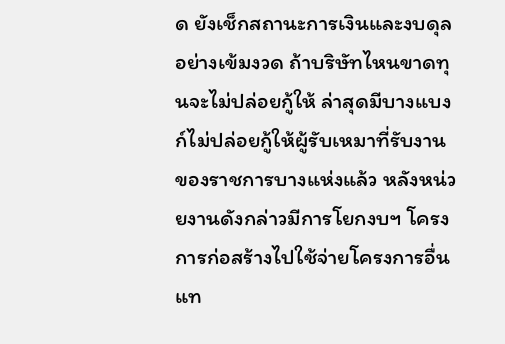ด ยังเช็กสถานะการเงินและงบดุลอย่างเข้มงวด ถ้าบริษัทไหนขาดทุนจะไม่ปล่อยกู้ให้ ล่าสุดมีบางแบงก์ไม่ปล่อยกู้ให้ผู้รับเหมาที่รับงานของราชการบางแห่งแล้ว หลังหน่วยงานดังกล่าวมีการโยกงบฯ โครงการก่อสร้างไปใช้จ่ายโครงการอื่นแท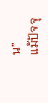น”
แม้ปัจจุ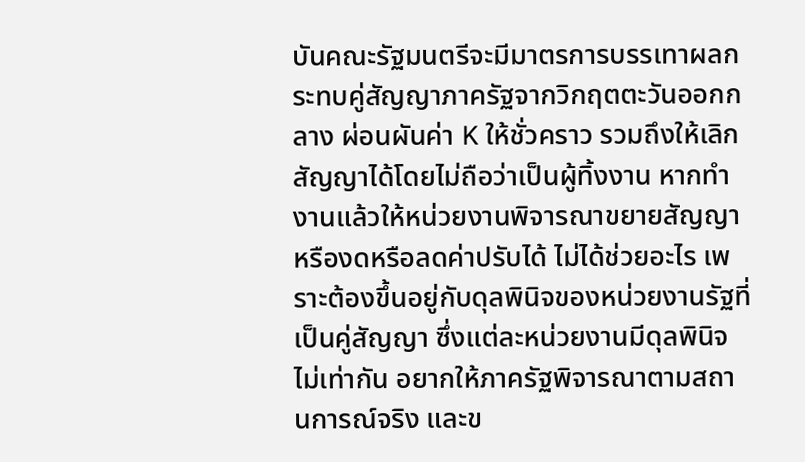บันคณะรัฐมนตรีจะมีมาตรการบรรเทาผลกระทบคู่สัญญาภาครัฐจากวิกฤตตะวันออกกลาง ผ่อนผันค่า K ให้ชั่วคราว รวมถึงให้เลิกสัญญาได้โดยไม่ถือว่าเป็นผู้ทิ้งงาน หากทำงานแล้วให้หน่วยงานพิจารณาขยายสัญญาหรืองดหรือลดค่าปรับได้ ไม่ได้ช่วยอะไร เพราะต้องขึ้นอยู่กับดุลพินิจของหน่วยงานรัฐที่เป็นคู่สัญญา ซึ่งแต่ละหน่วยงานมีดุลพินิจไม่เท่ากัน อยากให้ภาครัฐพิจารณาตามสถานการณ์จริง และข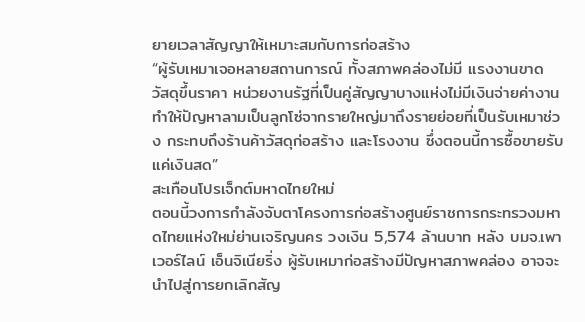ยายเวลาสัญญาให้เหมาะสมกับการก่อสร้าง
“ผู้รับเหมาเจอหลายสถานการณ์ ทั้งสภาพคล่องไม่มี แรงงานขาด วัสดุขึ้นราคา หน่วยงานรัฐที่เป็นคู่สัญญาบางแห่งไม่มีเงินจ่ายค่างาน ทำให้ปัญหาลามเป็นลูกโซ่จากรายใหญ่มาถึงรายย่อยที่เป็นรับเหมาช่วง กระทบถึงร้านค้าวัสดุก่อสร้าง และโรงงาน ซึ่งตอนนี้การซื้อขายรับแค่เงินสด”
สะเทือนโปรเจ็กต์มหาดไทยใหม่
ตอนนี้วงการกำลังจับตาโครงการก่อสร้างศูนย์ราชการกระทรวงมหาดไทยแห่งใหม่ย่านเจริญนคร วงเงิน 5,574 ล้านบาท หลัง บมจ.เพาเวอร์ไลน์ เอ็นจิเนียริ่ง ผู้รับเหมาก่อสร้างมีปัญหาสภาพคล่อง อาจจะนำไปสู่การยกเลิกสัญ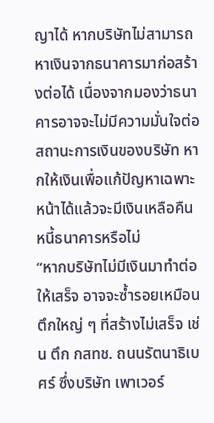ญาได้ หากบริษัทไม่สามารถหาเงินจากธนาคารมาก่อสร้างต่อได้ เนื่องจากมองว่าธนาคารอาจจะไม่มีความมั่นใจต่อสถานะการเงินของบริษัท หากให้เงินเพื่อแก้ปัญหาเฉพาะหน้าได้แล้วจะมีเงินเหลือคืนหนี้ธนาคารหรือไม่
“หากบริษัทไม่มีเงินมาทำต่อให้เสร็จ อาจจะซ้ำรอยเหมือนตึกใหญ่ ๆ ที่สร้างไม่เสร็จ เช่น ตึก กสทช. ถนนรัตนาธิเบศร์ ซึ่งบริษัท เพาเวอร์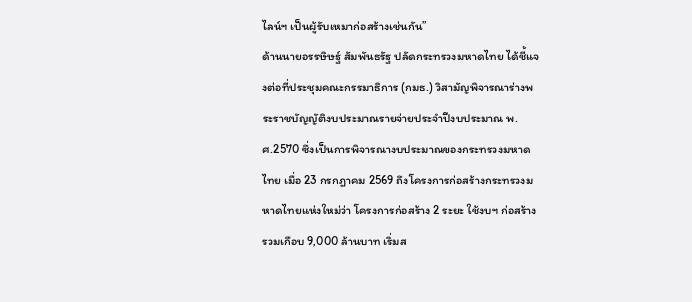ไลน์ฯ เป็นผู้รับเหมาก่อสร้างเช่นกัน”
ด้านนายอรรษิษฐ์ สัมพันธรัฐ ปลัดกระทรวงมหาดไทย ได้ชี้แจงต่อที่ประชุมคณะกรรมาธิการ (กมธ.) วิสามัญพิจารณาร่างพระราชบัญญัติงบประมาณรายจ่ายประจำปีงบประมาณ พ.ศ.2570 ซึ่งเป็นการพิจารณางบประมาณของกระทรวงมหาดไทย เมื่อ 23 กรกฎาคม 2569 ถึงโครงการก่อสร้างกระทรวงมหาดไทยแห่งใหม่ว่า โครงการก่อสร้าง 2 ระยะ ใช้งบฯ ก่อสร้างรวมเกือบ 9,000 ล้านบาท เริ่มส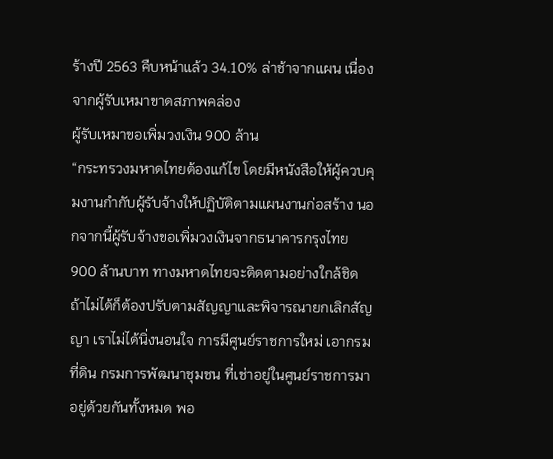ร้างปี 2563 คืบหน้าแล้ว 34.10% ล่าช้าจากแผน เนื่องจากผู้รับเหมาขาดสภาพคล่อง
ผู้รับเหมาขอเพิ่มวงเงิน 900 ล้าน
“กระทรวงมหาดไทยต้องแก้ไข โดยมีหนังสือให้ผู้ควบคุมงานกำกับผู้รับจ้างให้ปฏิบัติตามแผนงานก่อสร้าง นอกจากนี้ผู้รับจ้างขอเพิ่มวงเงินจากธนาคารกรุงไทย 900 ล้านบาท ทางมหาดไทยจะติดตามอย่างใกล้ชิด ถ้าไม่ได้ก็ต้องปรับตามสัญญาและพิจารณายกเลิกสัญญา เราไม่ได้นิ่งนอนใจ การมีศูนย์ราชการใหม่ เอากรมที่ดิน กรมการพัฒนาชุมชน ที่เช่าอยู่ในศูนย์ราชการมาอยู่ด้วยกันทั้งหมด พอ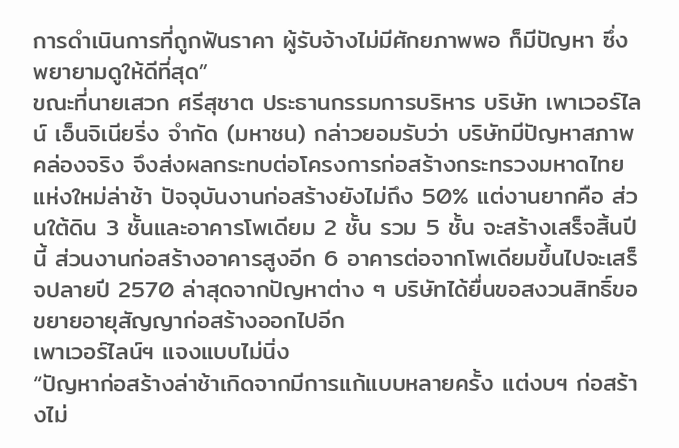การดำเนินการที่ถูกฟันราคา ผู้รับจ้างไม่มีศักยภาพพอ ก็มีปัญหา ซึ่งพยายามดูให้ดีที่สุด”
ขณะที่นายเสวก ศรีสุชาต ประธานกรรมการบริหาร บริษัท เพาเวอร์ไลน์ เอ็นจิเนียริ่ง จำกัด (มหาชน) กล่าวยอมรับว่า บริษัทมีปัญหาสภาพคล่องจริง จึงส่งผลกระทบต่อโครงการก่อสร้างกระทรวงมหาดไทยแห่งใหม่ล่าช้า ปัจจุบันงานก่อสร้างยังไม่ถึง 50% แต่งานยากคือ ส่วนใต้ดิน 3 ชั้นและอาคารโพเดียม 2 ชั้น รวม 5 ชั้น จะสร้างเสร็จสิ้นปีนี้ ส่วนงานก่อสร้างอาคารสูงอีก 6 อาคารต่อจากโพเดียมขึ้นไปจะเสร็จปลายปี 2570 ล่าสุดจากปัญหาต่าง ๆ บริษัทได้ยื่นขอสงวนสิทธิ์ขอขยายอายุสัญญาก่อสร้างออกไปอีก
เพาเวอร์ไลน์ฯ แจงแบบไม่นิ่ง
“ปัญหาก่อสร้างล่าช้าเกิดจากมีการแก้แบบหลายครั้ง แต่งบฯ ก่อสร้างไม่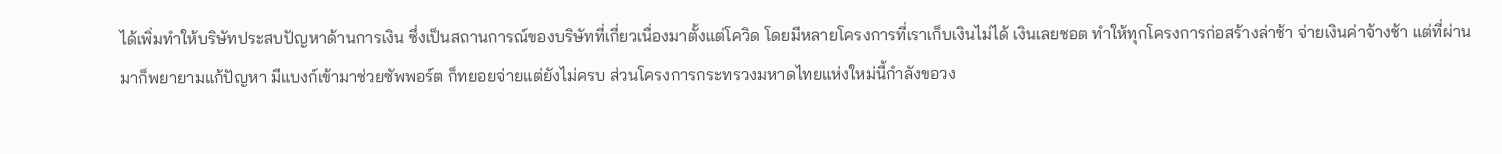ได้เพิ่มทำให้บริษัทประสบปัญหาด้านการเงิน ซึ่งเป็นสถานการณ์ของบริษัทที่เกี่ยวเนื่องมาตั้งแต่โควิด โดยมีหลายโครงการที่เราเก็บเงินไม่ได้ เงินเลยชอต ทำให้ทุกโครงการก่อสร้างล่าช้า จ่ายเงินค่าจ้างช้า แต่ที่ผ่านมาก็พยายามแก้ปัญหา มีแบงก์เข้ามาช่วยซัพพอร์ต ก็ทยอยจ่ายแต่ยังไม่ครบ ส่วนโครงการกระทรวงมหาดไทยแห่งใหม่นี้กำลังขอวง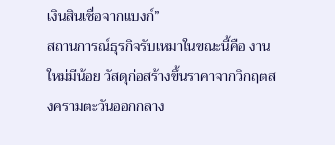เงินสินเชื่อจากแบงก์”
สถานการณ์ธุรกิจรับเหมาในขณะนี้คือ งานใหม่มีน้อย วัสดุก่อสร้างขึ้นราคาจากวิกฤตสงครามตะวันออกกลาง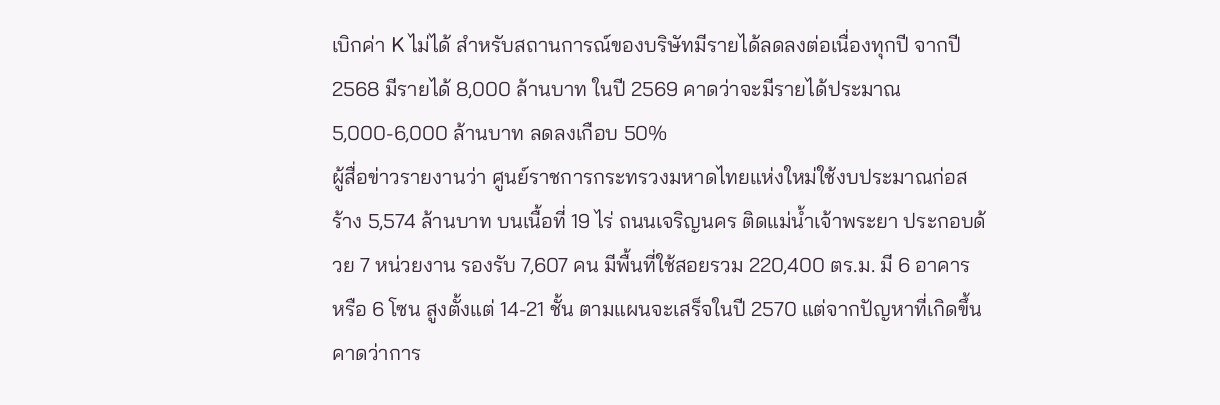เบิกค่า K ไม่ได้ สำหรับสถานการณ์ของบริษัทมีรายได้ลดลงต่อเนื่องทุกปี จากปี 2568 มีรายได้ 8,000 ล้านบาท ในปี 2569 คาดว่าจะมีรายได้ประมาณ 5,000-6,000 ล้านบาท ลดลงเกือบ 50%
ผู้สื่อข่าวรายงานว่า ศูนย์ราชการกระทรวงมหาดไทยแห่งใหม่ใช้งบประมาณก่อสร้าง 5,574 ล้านบาท บนเนื้อที่ 19 ไร่ ถนนเจริญนคร ติดแม่น้ำเจ้าพระยา ประกอบด้วย 7 หน่วยงาน รองรับ 7,607 คน มีพื้นที่ใช้สอยรวม 220,400 ตร.ม. มี 6 อาคาร หรือ 6 โซน สูงตั้งแต่ 14-21 ชั้น ตามแผนจะเสร็จในปี 2570 แต่จากปัญหาที่เกิดขึ้นคาดว่าการ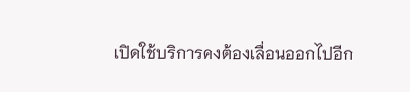เปิดใช้บริการคงต้องเลื่อนออกไปอีก